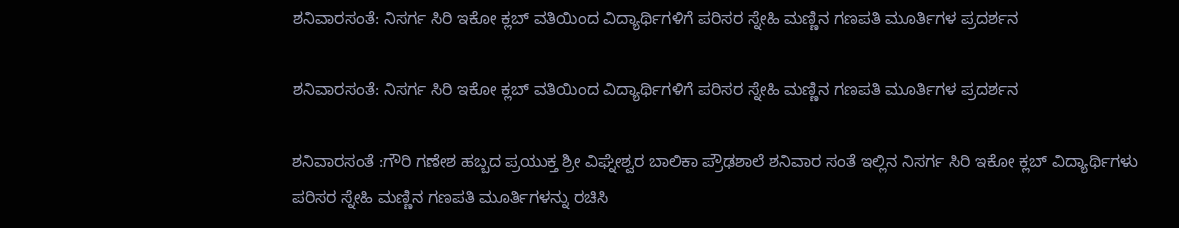ಶನಿವಾರಸಂತೆ: ನಿಸರ್ಗ ಸಿರಿ ಇಕೋ ಕ್ಲಬ್ ವತಿಯಿಂದ ವಿದ್ಯಾರ್ಥಿಗಳಿಗೆ ಪರಿಸರ ಸ್ನೇಹಿ ಮಣ್ಣಿನ ಗಣಪತಿ ಮೂರ್ತಿಗಳ ಪ್ರದರ್ಶನ

ಶನಿವಾರಸಂತೆ: ನಿಸರ್ಗ ಸಿರಿ ಇಕೋ ಕ್ಲಬ್ ವತಿಯಿಂದ ವಿದ್ಯಾರ್ಥಿಗಳಿಗೆ ಪರಿಸರ ಸ್ನೇಹಿ ಮಣ್ಣಿನ ಗಣಪತಿ ಮೂರ್ತಿಗಳ ಪ್ರದರ್ಶನ

ಶನಿವಾರಸಂತೆ :ಗೌರಿ ಗಣೇಶ ಹಬ್ಬದ ಪ್ರಯುಕ್ತ ಶ್ರೀ ವಿಘ್ನೇಶ್ವರ ಬಾಲಿಕಾ ಪ್ರೌಢಶಾಲೆ ಶನಿವಾರ ಸಂತೆ ಇಲ್ಲಿನ ನಿಸರ್ಗ ಸಿರಿ ಇಕೋ ಕ್ಲಬ್ ವಿದ್ಯಾರ್ಥಿಗಳು ಪರಿಸರ ಸ್ನೇಹಿ ಮಣ್ಣಿನ ಗಣಪತಿ ಮೂರ್ತಿಗಳನ್ನು ರಚಿಸಿ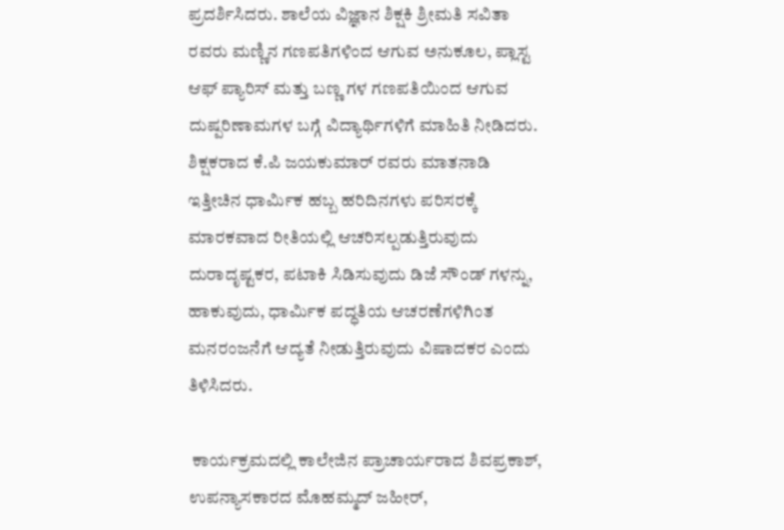ಪ್ರದರ್ಶಿಸಿದರು. ಶಾಲೆಯ ವಿಜ್ಞಾನ ಶಿಕ್ಷಕಿ ಶ್ರೀಮತಿ ಸವಿತಾ ರವರು ಮಣ್ಣಿನ ಗಣಪತಿಗಳಿಂದ ಆಗುವ ಅನುಕೂಲ, ಪ್ಲಾಸ್ಟ ಆಫ್ ಪ್ಯಾರಿಸ್ ಮತ್ತು ಬಣ್ಣ ಗಳ ಗಣಪತಿಯಿಂದ ಆಗುವ ದುಷ್ಪರಿಣಾಮಗಳ ಬಗ್ಗೆ ವಿದ್ಯಾರ್ಥಿಗಳಿಗೆ ಮಾಹಿತಿ ನೀಡಿದರು. ಶಿಕ್ಷಕರಾದ ಕೆ.ಪಿ ಜಯಕುಮಾರ್ ರವರು ಮಾತನಾಡಿ ಇತ್ತೀಚಿನ ಧಾರ್ಮಿಕ ಹಬ್ಬ ಹರಿದಿನಗಳು ಪರಿಸರಕ್ಕೆ ಮಾರಕವಾದ ರೀತಿಯಲ್ಲಿ ಆಚರಿಸಲ್ಪಡುತ್ತಿರುವುದು ದುರಾದೃಷ್ಟಕರ, ಪಟಾಕಿ ಸಿಡಿಸುವುದು ಡಿಜೆ ಸೌಂಡ್ ಗಳನ್ನು, ಹಾಕುವುದು, ಧಾರ್ಮಿಕ ಪದ್ಧತಿಯ ಆಚರಣೆಗಳಿಗಿಂತ ಮನರಂಜನೆಗೆ ಆದ್ಯತೆ ನೀಡುತ್ತಿರುವುದು ವಿಷಾದಕರ ಎಂದು ತಿಳಿಸಿದರು.

 ಕಾರ್ಯಕ್ರಮದಲ್ಲಿ ಕಾಲೇಜಿನ ಪ್ರಾಚಾರ್ಯರಾದ ಶಿವಪ್ರಕಾಶ್, ಉಪನ್ಯಾಸಕಾರದ ಮೊಹಮ್ಮದ್ ಜಹೀರ್,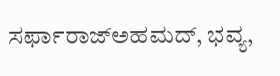ಸರ್ಫಾರಾಜ್ಅಹಮದ್, ಭವ್ಯ,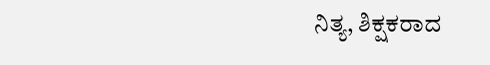ನಿತ್ಯ, ಶಿಕ್ಷಕರಾದ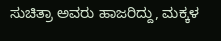ಸುಚಿತ್ರಾ ಅವರು ಹಾಜರಿದ್ದು, ಮಕ್ಕಳ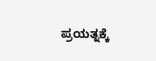ಪ್ರಯತ್ನಕ್ಕೆ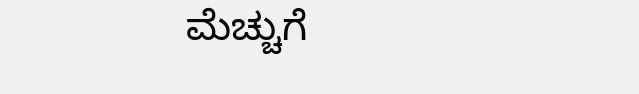ಮೆಚ್ಚುಗೆ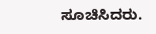ಸೂಚಿಸಿದರು.